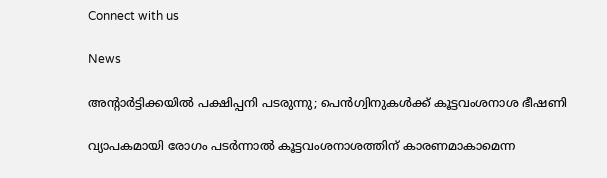Connect with us

News

അന്റാര്‍ട്ടിക്കയില്‍ പക്ഷിപ്പനി പടരുന്നു; പെന്‍ഗ്വിനുകള്‍ക്ക് കൂട്ടവംശനാശ ഭീഷണി

വ്യാപകമായി രോഗം പടര്‍ന്നാല്‍ കൂട്ടവംശനാശത്തിന് കാരണമാകാമെന്ന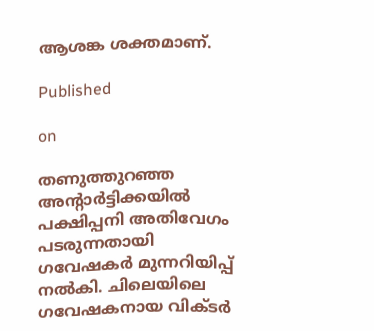ആശങ്ക ശക്തമാണ്.

Published

on

തണുത്തുറഞ്ഞ അന്റാര്‍ട്ടിക്കയില്‍ പക്ഷിപ്പനി അതിവേഗം പടരുന്നതായി ഗവേഷകര്‍ മുന്നറിയിപ്പ് നല്‍കി. ചിലെയിലെ ഗവേഷകനായ വിക്ടര്‍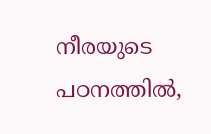നീരയുടെ പഠനത്തില്‍,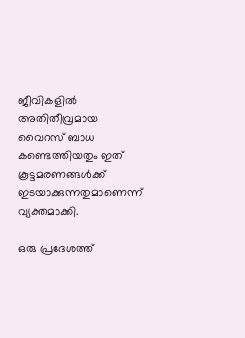ജീവികളില്‍ അതിതീവ്രമായ വൈറസ് ബാധ കണ്ടെത്തിയതും ഇത് കൂട്ടമരണങ്ങള്‍ക്ക് ഇടയാക്കുന്നതുമാണെന്ന് വ്യക്തമാക്കി.

ഒരു പ്രദേശത്ത്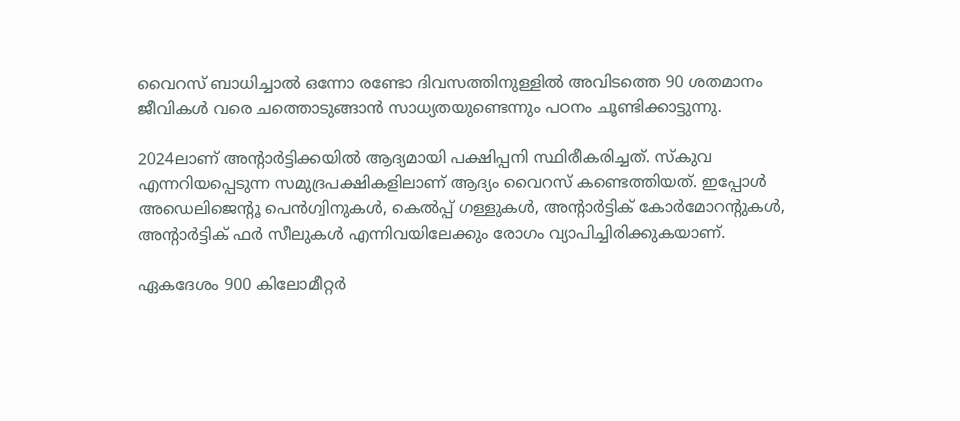വൈറസ് ബാധിച്ചാല്‍ ഒന്നോ രണ്ടോ ദിവസത്തിനുള്ളില്‍ അവിടത്തെ 90 ശതമാനം ജീവികള്‍ വരെ ചത്തൊടുങ്ങാന്‍ സാധ്യതയുണ്ടെന്നും പഠനം ചൂണ്ടിക്കാട്ടുന്നു.

2024ലാണ് അന്റാര്‍ട്ടിക്കയില്‍ ആദ്യമായി പക്ഷിപ്പനി സ്ഥിരീകരിച്ചത്. സ്‌കുവ എന്നറിയപ്പെടുന്ന സമുദ്രപക്ഷികളിലാണ് ആദ്യം വൈറസ് കണ്ടെത്തിയത്. ഇപ്പോള്‍ അഡെലിജെന്റൂ പെന്‍ഗ്വിനുകള്‍, കെല്‍പ്പ് ഗള്ളുകള്‍, അന്റാര്‍ട്ടിക് കോര്‍മോറന്റുകള്‍, അന്റാര്‍ട്ടിക് ഫര്‍ സീലുകള്‍ എന്നിവയിലേക്കും രോഗം വ്യാപിച്ചിരിക്കുകയാണ്.

ഏകദേശം 900 കിലോമീറ്റര്‍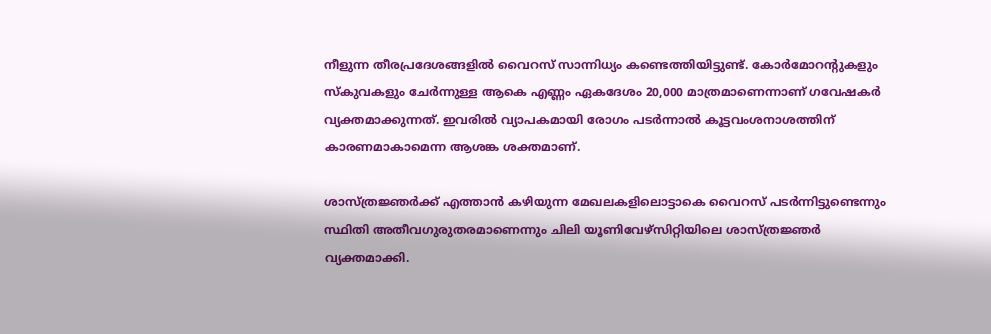നീളുന്ന തീരപ്രദേശങ്ങളില്‍ വൈറസ് സാന്നിധ്യം കണ്ടെത്തിയിട്ടുണ്ട്. കോര്‍മോറന്റുകളും സ്‌കുവകളും ചേര്‍ന്നുള്ള ആകെ എണ്ണം ഏകദേശം 20,000 മാത്രമാണെന്നാണ് ഗവേഷകര്‍ വ്യക്തമാക്കുന്നത്. ഇവരില്‍ വ്യാപകമായി രോഗം പടര്‍ന്നാല്‍ കൂട്ടവംശനാശത്തിന് കാരണമാകാമെന്ന ആശങ്ക ശക്തമാണ്.

ശാസ്ത്രജ്ഞര്‍ക്ക് എത്താന്‍ കഴിയുന്ന മേഖലകളിലൊട്ടാകെ വൈറസ് പടര്‍ന്നിട്ടുണ്ടെന്നും സ്ഥിതി അതീവഗുരുതരമാണെന്നും ചിലി യൂണിവേഴ്‌സിറ്റിയിലെ ശാസ്ത്രജ്ഞര്‍ വ്യക്തമാക്കി.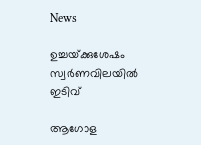News

ഉച്ചയ്‌ക്കുശേഷം സ്വർണവിലയിൽ ഇടിവ്

ആഗോള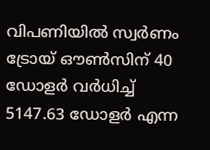വിപണിയില്‍ സ്വര്‍ണം ട്രോയ് ഔണ്‍സിന് 40 ഡോളര്‍ വര്‍ധിച്ച് 5147.63 ഡോളര്‍ എന്ന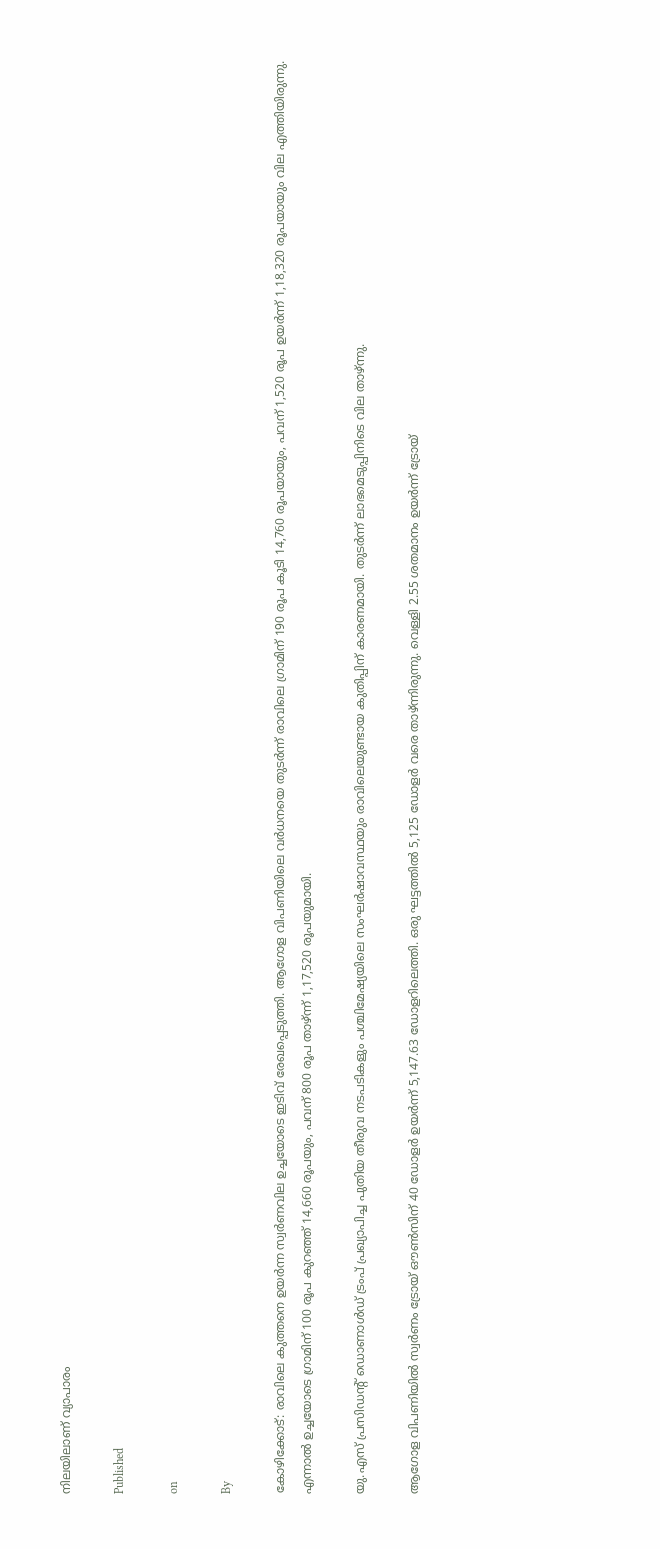നിലയിലാണ് വ്യാപാരം

Published

on

By

കോഴിക്കോട്: രാവിലെ കുത്തനെ ഉയര്‍ന്ന സ്വര്‍ണവില ഉച്ചയോടെ ഇടിവ് രേഖപ്പെടുത്തി. ആഗോള വിപണിയിലെ വര്‍ധനയെ തുടര്‍ന്ന് രാവിലെ ഗ്രാമിന് 190 രൂപ കൂടി 14,760 രൂപയായും, പവന് 1,520 രൂപ ഉയര്‍ന്ന് 1,18,320 രൂപയായും വില എത്തിയിരുന്നു. എന്നാല്‍ ഉച്ചയോടെ ഗ്രാമിന് 100 രൂപ കുറഞ്ഞ് 14,660 രൂപയും, പവന് 800 രൂപ താഴ്ന്ന് 1,17,520 രൂപയുമായി.

യു.എസ് പ്രസിഡന്റ് ഡൊണാള്‍ഡ് ട്രംപ് പ്രഖ്യാപിച്ച പുതിയ തീരുവ നടപടികളും പശ്ചിമേഷ്യയിലെ സംഘര്‍ഷാവസ്ഥയും രാവിലെയുണ്ടായ കുതിപ്പിന് കാരണമായി. തുടര്‍ന്ന് ലാഭമെടുപ്പിനിടെ വില താഴ്ന്നു.

ആഗോള വിപണിയില്‍ സ്വര്‍ണം ട്രോയ് ഔണ്‍സിന് 40 ഡോളര്‍ ഉയര്‍ന്ന് 5,147.63 ഡോളറിലെത്തി. ഒരു ഘട്ടത്തില്‍ 5,125 ഡോളര്‍ വരെ താഴ്ന്നിരുന്നു. വെള്ളി 2.55 ശതമാനം ഉയര്‍ന്ന് ട്രോയ്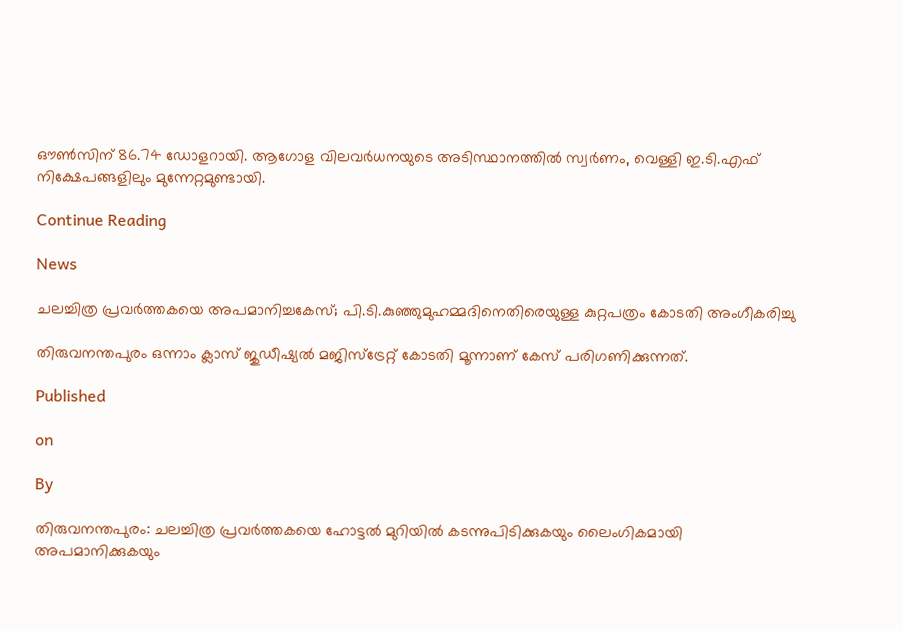ഔണ്‍സിന് 86.74 ഡോളറായി. ആഗോള വിലവര്‍ധനയുടെ അടിസ്ഥാനത്തില്‍ സ്വര്‍ണം, വെള്ളി ഇ.ടി.എഫ് നിക്ഷേപങ്ങളിലും മുന്നേറ്റമുണ്ടായി.

Continue Reading

News

ചലച്ചിത്ര പ്രവര്‍ത്തകയെ അപമാനിച്ചകേസ്; പി.ടി.കുഞ്ഞുമുഹമ്മദിനെതിരെയുള്ള കുറ്റപത്രം കോടതി അംഗീകരിച്ചു

തിരുവനന്തപുരം ഒന്നാം ക്ലാസ് ജുഡീഷ്യല്‍ മജിസ്ട്രേറ്റ് കോടതി മൂന്നാണ് കേസ് പരിഗണിക്കുന്നത്.

Published

on

By

തിരുവനന്തപുരം: ചലച്ചിത്ര പ്രവര്‍ത്തകയെ ഹോട്ടല്‍ മുറിയില്‍ കടന്നുപിടിക്കുകയും ലൈംഗികമായി അപമാനിക്കുകയും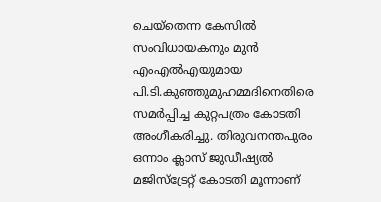ചെയ്തെന്ന കേസില്‍ സംവിധായകനും മുന്‍ എംഎല്‍എയുമായ പി.ടി.കുഞ്ഞുമുഹമ്മദിനെതിരെ സമര്‍പ്പിച്ച കുറ്റപത്രം കോടതി അംഗീകരിച്ചു. തിരുവനന്തപുരം ഒന്നാം ക്ലാസ് ജുഡീഷ്യല്‍ മജിസ്ട്രേറ്റ് കോടതി മൂന്നാണ്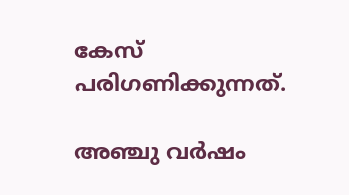കേസ് പരിഗണിക്കുന്നത്.

അഞ്ചു വര്‍ഷം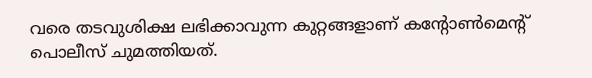വരെ തടവുശിക്ഷ ലഭിക്കാവുന്ന കുറ്റങ്ങളാണ് കന്റോണ്‍മെന്റ് പൊലീസ് ചുമത്തിയത്.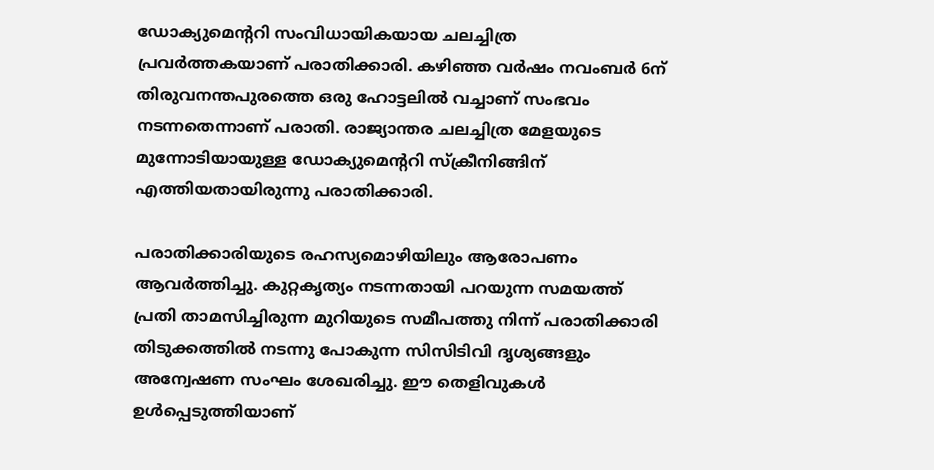ഡോക്യുമെന്ററി സംവിധായികയായ ചലച്ചിത്ര പ്രവര്‍ത്തകയാണ് പരാതിക്കാരി. കഴിഞ്ഞ വര്‍ഷം നവംബര്‍ 6ന് തിരുവനന്തപുരത്തെ ഒരു ഹോട്ടലില്‍ വച്ചാണ് സംഭവം നടന്നതെന്നാണ് പരാതി. രാജ്യാന്തര ചലച്ചിത്ര മേളയുടെ മുന്നോടിയായുള്ള ഡോക്യുമെന്ററി സ്‌ക്രീനിങ്ങിന് എത്തിയതായിരുന്നു പരാതിക്കാരി.

പരാതിക്കാരിയുടെ രഹസ്യമൊഴിയിലും ആരോപണം ആവര്‍ത്തിച്ചു. കുറ്റകൃത്യം നടന്നതായി പറയുന്ന സമയത്ത് പ്രതി താമസിച്ചിരുന്ന മുറിയുടെ സമീപത്തു നിന്ന് പരാതിക്കാരി തിടുക്കത്തില്‍ നടന്നു പോകുന്ന സിസിടിവി ദൃശ്യങ്ങളും അന്വേഷണ സംഘം ശേഖരിച്ചു. ഈ തെളിവുകള്‍ ഉള്‍പ്പെടുത്തിയാണ്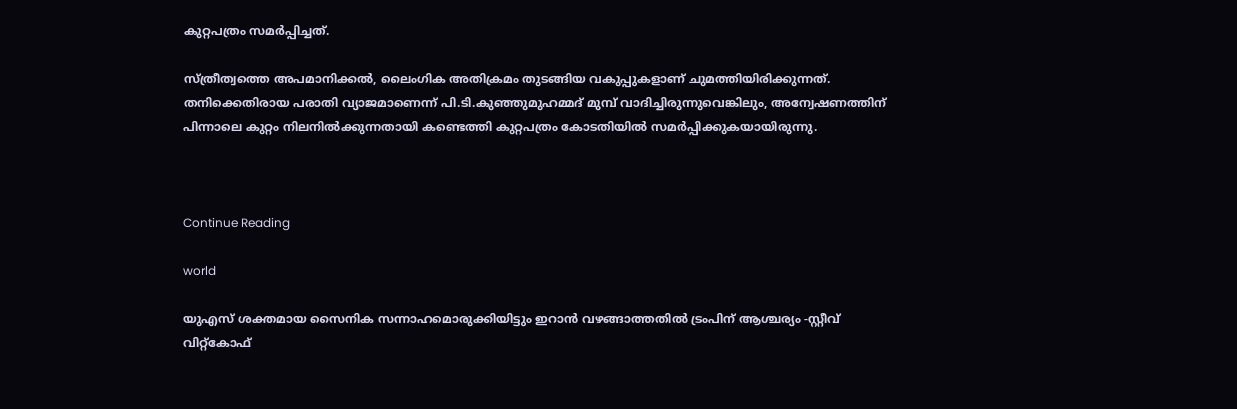കുറ്റപത്രം സമര്‍പ്പിച്ചത്.

സ്ത്രീത്വത്തെ അപമാനിക്കല്‍, ലൈംഗിക അതിക്രമം തുടങ്ങിയ വകുപ്പുകളാണ് ചുമത്തിയിരിക്കുന്നത്. തനിക്കെതിരായ പരാതി വ്യാജമാണെന്ന് പി.ടി.കുഞ്ഞുമുഹമ്മദ് മുമ്പ് വാദിച്ചിരുന്നുവെങ്കിലും, അന്വേഷണത്തിന് പിന്നാലെ കുറ്റം നിലനില്‍ക്കുന്നതായി കണ്ടെത്തി കുറ്റപത്രം കോടതിയില്‍ സമര്‍പ്പിക്കുകയായിരുന്നു.



Continue Reading

world

യുഎസ് ശക്തമായ സൈനിക സന്നാഹമൊരുക്കിയിട്ടും ഇറാന്‍ വഴങ്ങാത്തതില്‍ ട്രംപിന് ആശ്ചര്യം -സ്റ്റീവ് വിറ്റ്കോഫ്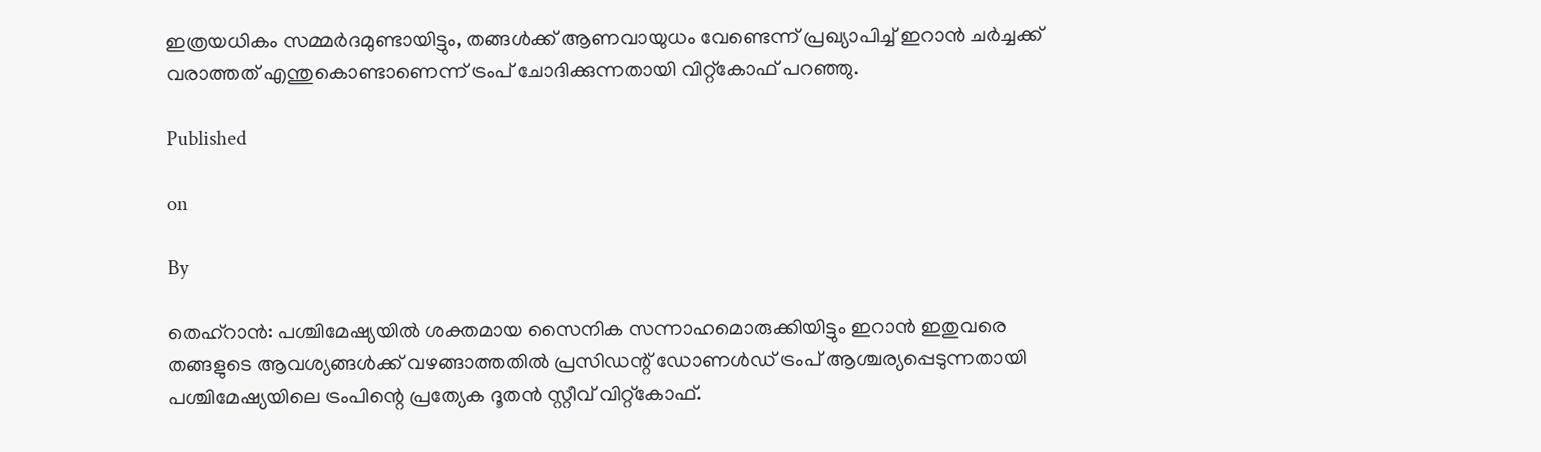ഇത്രയധികം സമ്മര്‍ദമുണ്ടായിട്ടും, തങ്ങള്‍ക്ക് ആണവായുധം വേണ്ടെന്ന് പ്രഖ്യാപിച്ച് ഇറാന്‍ ചര്‍ച്ചക്ക് വരാത്തത് എന്തുകൊണ്ടാണെന്ന് ട്രംപ് ചോദിക്കുന്നതായി വിറ്റ്കോഫ് പറഞ്ഞു.

Published

on

By

തെഹ്റാന്‍: പശ്ചിമേഷ്യയില്‍ ശക്തമായ സൈനിക സന്നാഹമൊരുക്കിയിട്ടും ഇറാന്‍ ഇതുവരെ തങ്ങളുടെ ആവശ്യങ്ങള്‍ക്ക് വഴങ്ങാത്തതില്‍ പ്രസിഡന്റ് ഡോണള്‍ഡ് ട്രംപ് ആശ്ചര്യപ്പെടുന്നതായി പശ്ചിമേഷ്യയിലെ ട്രംപിന്റെ പ്രത്യേക ദൂതന്‍ സ്റ്റീവ് വിറ്റ്കോഫ്.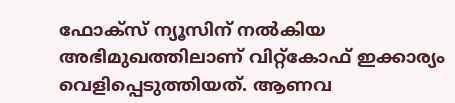ഫോക്സ് ന്യൂസിന് നല്‍കിയ അഭിമുഖത്തിലാണ് വിറ്റ്‌കോഫ് ഇക്കാര്യം വെളിപ്പെടുത്തിയത്. ആണവ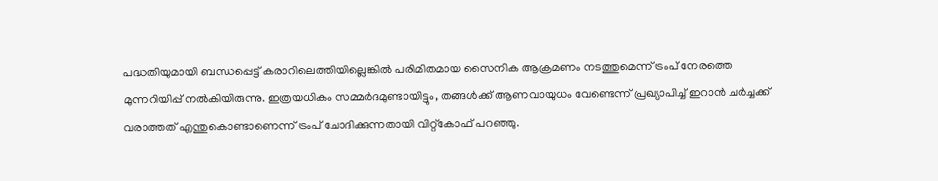പദ്ധതിയുമായി ബന്ധപ്പെട്ട് കരാറിലെത്തിയില്ലെങ്കില്‍ പരിമിതമായ സൈനിക ആക്രമണം നടത്തുമെന്ന് ട്രംപ് നേരത്തെ മുന്നറിയിപ്പ് നല്‍കിയിരുന്നു. ഇത്രയധികം സമ്മര്‍ദമുണ്ടായിട്ടും, തങ്ങള്‍ക്ക് ആണവായുധം വേണ്ടെന്ന് പ്രഖ്യാപിച്ച് ഇറാന്‍ ചര്‍ച്ചക്ക് വരാത്തത് എന്തുകൊണ്ടാണെന്ന് ട്രംപ് ചോദിക്കുന്നതായി വിറ്റ്കോഫ് പറഞ്ഞു.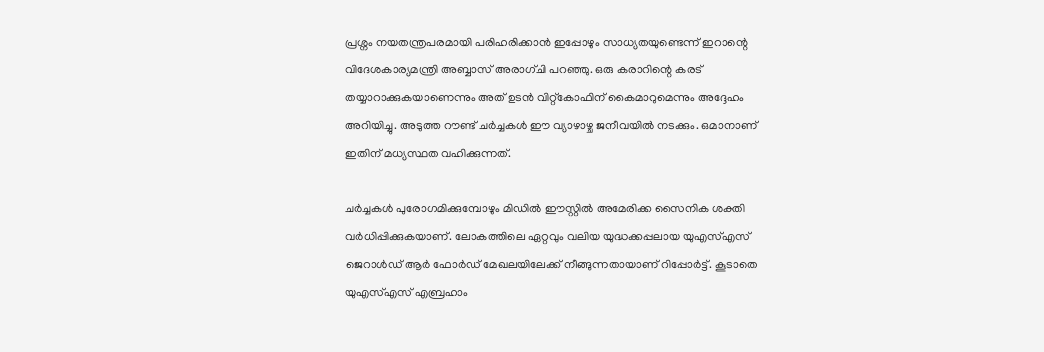പ്രശ്നം നയതന്ത്രപരമായി പരിഹരിക്കാന്‍ ഇപ്പോഴും സാധ്യതയുണ്ടെന്ന് ഇറാന്റെ വിദേശകാര്യമന്ത്രി അബ്ബാസ് അരാഗ്ചി പറഞ്ഞു. ഒരു കരാറിന്റെ കരട് തയ്യാറാക്കുകയാണെന്നും അത് ഉടന്‍ വിറ്റ്‌കോഫിന് കൈമാറുമെന്നും അദ്ദേഹം അറിയിച്ചു. അടുത്ത റൗണ്ട് ചര്‍ച്ചകള്‍ ഈ വ്യാഴാഴ്ച ജനീവയില്‍ നടക്കും. ഒമാനാണ് ഇതിന് മധ്യസ്ഥത വഹിക്കുന്നത്.

ചര്‍ച്ചകള്‍ പുരോഗമിക്കുമ്പോഴും മിഡില്‍ ഈസ്റ്റില്‍ അമേരിക്ക സൈനിക ശക്തി വര്‍ധിപ്പിക്കുകയാണ്. ലോകത്തിലെ ഏറ്റവും വലിയ യുദ്ധക്കപ്പലായ യുഎസ്എസ് ജെറാള്‍ഡ് ആര്‍ ഫോര്‍ഡ് മേഖലയിലേക്ക് നീങ്ങുന്നതായാണ് റിപ്പോര്‍ട്ട്. കൂടാതെ യുഎസ്എസ് എബ്രഹാം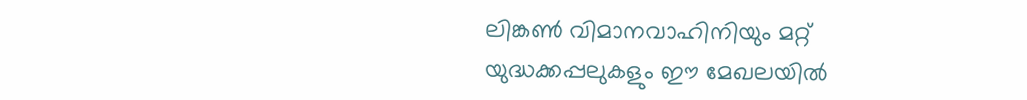ലിങ്കണ്‍ വിമാനവാഹിനിയും മറ്റ് യുദ്ധക്കപ്പലുകളും ഈ മേഖലയില്‍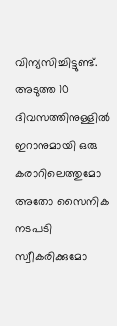വിന്യസിച്ചിട്ടുണ്ട്. അടുത്ത 10 ദിവസത്തിനുള്ളില്‍ ഇറാനുമായി ഒരു കരാറിലെത്തുമോ അതോ സൈനിക നടപടി സ്വീകരിക്കുമോ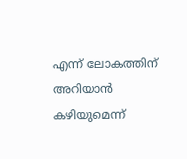എന്ന് ലോകത്തിന് അറിയാന്‍ കഴിയുമെന്ന്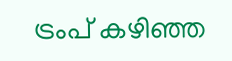ട്രംപ് കഴിഞ്ഞ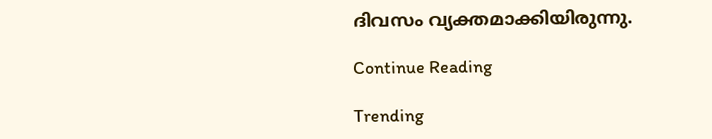ദിവസം വ്യക്തമാക്കിയിരുന്നു.

Continue Reading

Trending